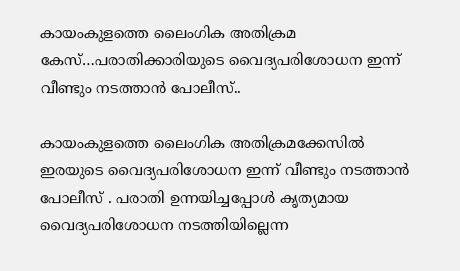കായംകുളത്തെ ലൈംഗിക അതിക്രമ കേസ്…പരാതിക്കാരിയുടെ വൈദ്യപരിശോധന ഇന്ന് വീണ്ടും നടത്താൻ പോലീസ്..

കായംകുളത്തെ ലൈംഗിക അതിക്രമക്കേസിൽ ഇരയുടെ വൈദ്യപരിശോധന ഇന്ന് വീണ്ടും നടത്താൻ പോലീസ് . പരാതി ഉന്നയിച്ചപ്പോൾ കൃത്യമായ വൈദ്യപരിശോധന നടത്തിയില്ലെന്ന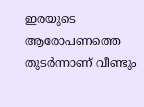ഇരയുടെ ആരോപണത്തെ തുടർന്നാണ് വീണ്ടും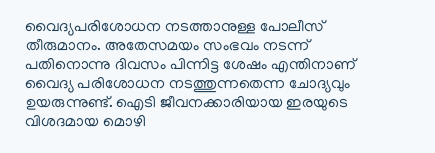വൈദ്യപരിശോധന നടത്താനുള്ള പോലീസ് തീരുമാനം. അതേസമയം സംഭവം നടന്ന് പതിനൊന്നു ദിവസം പിന്നിട്ട ശേഷം എന്തിനാണ് വൈദ്യ പരിശോധന നടത്തുന്നതെന്ന ചോദ്യവും ഉയരുന്നുണ്ട്. ഐടി ജീവനക്കാരിയായ ഇരയുടെ വിശദമായ മൊഴി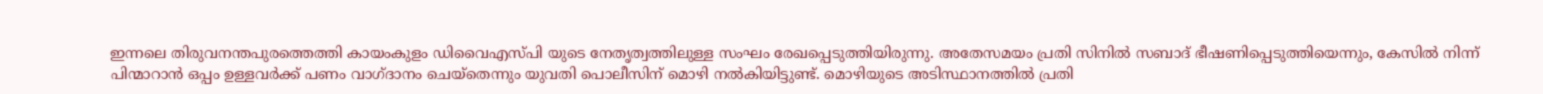ഇന്നലെ തിരുവനന്തപുരത്തെത്തി കായംകുളം ഡിവൈഎസ്പി യുടെ നേതൃത്വത്തിലുള്ള സംഘം രേഖപ്പെടുത്തിയിരുന്നു. അതേസമയം പ്രതി സിനിൽ സബാദ് ഭീഷണിപ്പെടുത്തിയെന്നും, കേസിൽ നിന്ന് പിന്മാറാൻ ഒപ്പം ഉള്ളവർക്ക് പണം വാഗ്ദാനം ചെയ്തെന്നും യുവതി പൊലീസിന് മൊഴി നൽകിയിട്ടുണ്ട്. മൊഴിയുടെ അടിസ്ഥാനത്തിൽ പ്രതി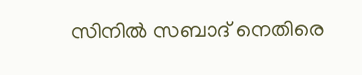സിനിൽ സബാദ് നെതിരെ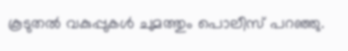കൂടുതൽ വകുപ്പുകൾ ചുമത്തും പൊലീസ് പറഞ്ഞു.